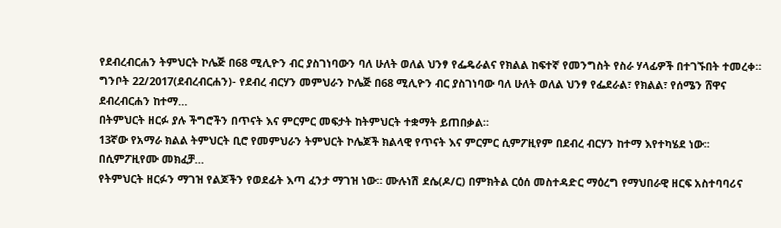የደብረብርሐን ትምህርት ኮሌጅ በ68 ሚሊዮን ብር ያስገነባውን ባለ ሁለት ወለል ህንፃ የፌዴራልና የክልል ከፍተኛ የመንግስት የስራ ሃላፊዎች በተገኙበት ተመረቀ።
ግንቦት 22/2017(ደብረብርሐን)- የደብረ ብርሃን መምህራን ኮሌጅ በ68 ሚሊዮን ብር ያስገነባው ባለ ሁለት ወለል ህንፃ የፌደራል፣ የክልል፣ የሰሜን ሸዋና ደብረብርሐን ከተማ…
በትምህርት ዘርፉ ያሉ ችግሮችን በጥናት እና ምርምር መፍታት ከትምህርት ተቋማት ይጠበቃል።
13ኛው የአማራ ክልል ትምህርት ቢሮ የመምህራን ትምህርት ኮሌጆች ክልላዊ የጥናት እና ምርምር ሲምፖዚየም በደብረ ብርሃን ከተማ እየተካሄደ ነው፡፡ በሲምፖዚየሙ መክፈቻ…
የትምህርት ዘርፉን ማገዝ የልጆችን የወደፊት እጣ ፈንታ ማገዝ ነው። ሙሉነሽ ደሴ(ዶ/ር) በምክትል ርዕሰ መስተዳድር ማዕረግ የማህበራዊ ዘርፍ አስተባባሪና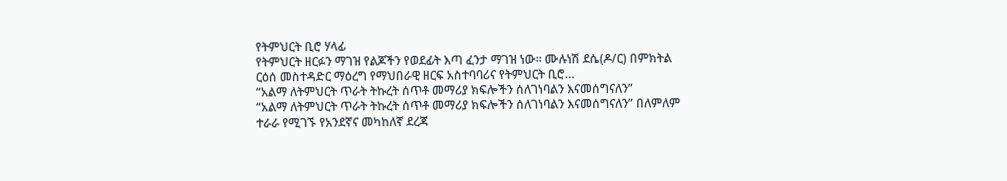የትምህርት ቢሮ ሃላፊ
የትምህርት ዘርፉን ማገዝ የልጆችን የወደፊት እጣ ፈንታ ማገዝ ነው። ሙሉነሽ ደሴ(ዶ/ር) በምክትል ርዕሰ መስተዳድር ማዕረግ የማህበራዊ ዘርፍ አስተባባሪና የትምህርት ቢሮ…
“አልማ ለትምህርት ጥራት ትኩረት ሰጥቶ መማሪያ ክፍሎችን ሰለገነባልን እናመሰግናለን”
“አልማ ለትምህርት ጥራት ትኩረት ሰጥቶ መማሪያ ክፍሎችን ሰለገነባልን እናመሰግናለን” በለምለም ተራራ የሚገኙ የአንደኛና መካከለኛ ደረጃ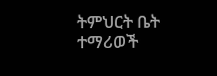ትምህርት ቤት ተማሪወች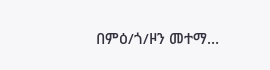በምዕ/ጎ/ዞን መተማ…